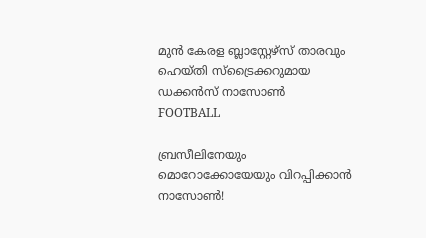മുൻ കേരള ബ്ലാസ്റ്റേഴ്സ് താരവും ഹെയ്തി സ്ട്രൈക്കറുമായ ഡക്കൻസ് നാസോൺ
FOOTBALL

ബ്രസീലിനേയും മൊറോക്കോയേയും വിറപ്പിക്കാൻ നാസോൺ!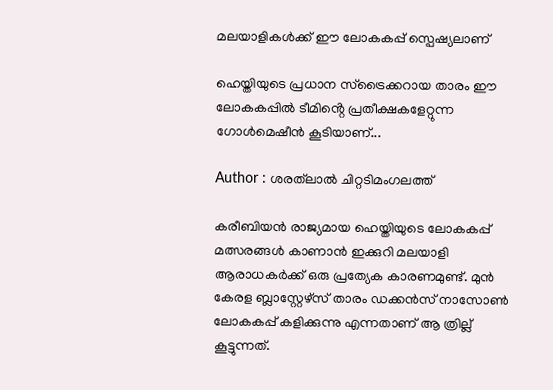മലയാളികൾക്ക് ഈ ലോകകപ്പ് സ്പെഷ്യലാണ്

ഹെയ്തിയുടെ പ്രധാന സ്ട്രൈക്കറായ താരം ഈ ലോകകപ്പിൽ ടീമിൻ്റെ പ്രതീക്ഷകളേറ്റുന്ന ഗോൾമെഷീൻ കൂടിയാണ്...

Author : ശരത്‌ലാൽ ചിറ്റടിമംഗലത്ത്

കരീബിയൻ രാജ്യമായ ഹെയ്തിയുടെ ലോകകപ്പ് മത്സരങ്ങൾ കാണാൻ ഇക്കുറി മലയാളി ആരാധകർക്ക് ഒരു പ്രത്യേക കാരണമുണ്ട്. മുൻ കേരള ബ്ലാസ്റ്റേഴ്സ് താരം ഡക്കൻസ് നാസോൺ ലോകകപ്പ് കളിക്കുന്നു എന്നതാണ് ആ ത്രില്ല് കൂട്ടുന്നത്.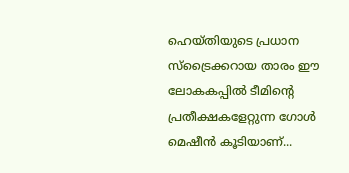ഹെയ്തിയുടെ പ്രധാന സ്ട്രൈക്കറായ താരം ഈ ലോകകപ്പിൽ ടീമിൻ്റെ പ്രതീക്ഷകളേറ്റുന്ന ഗോൾ മെഷീൻ കൂടിയാണ്...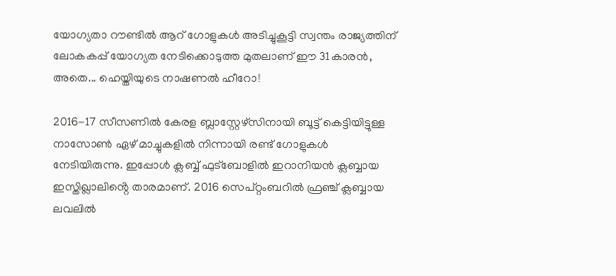യോഗ്യതാ റൗണ്ടിൽ ആറ് ഗോളുകൾ അടിച്ചുകൂട്ടി സ്വന്തം രാജ്യത്തിന് ലോകകപ്പ് യോഗ്യത നേടിക്കൊടുത്ത മുതലാണ് ഈ 31കാരൻ, അതെ... ഹെയ്തിയുടെ നാഷണൽ ഹീറോ!

2016-17 സീസണിൽ കേരള ബ്ലാസ്റ്റേഴ്സിനായി ബൂട്ട് കെട്ടിയിട്ടുള്ള നാസോൺ ഏഴ് മാച്ചുകളിൽ നിന്നായി രണ്ട് ഗോളുകൾ നേടിയിരുന്നു. ഇപ്പോൾ ക്ലബ്ബ് ഫുട്ബോളിൽ ഇറാനിയൻ ക്ലബ്ബായ ഇസ്തിഖ്ലാലിൻ്റെ താരമാണ്. 2016 സെപ്റ്റംബറിൽ ഫ്രഞ്ച് ക്ലബ്ബായ ലവലിൽ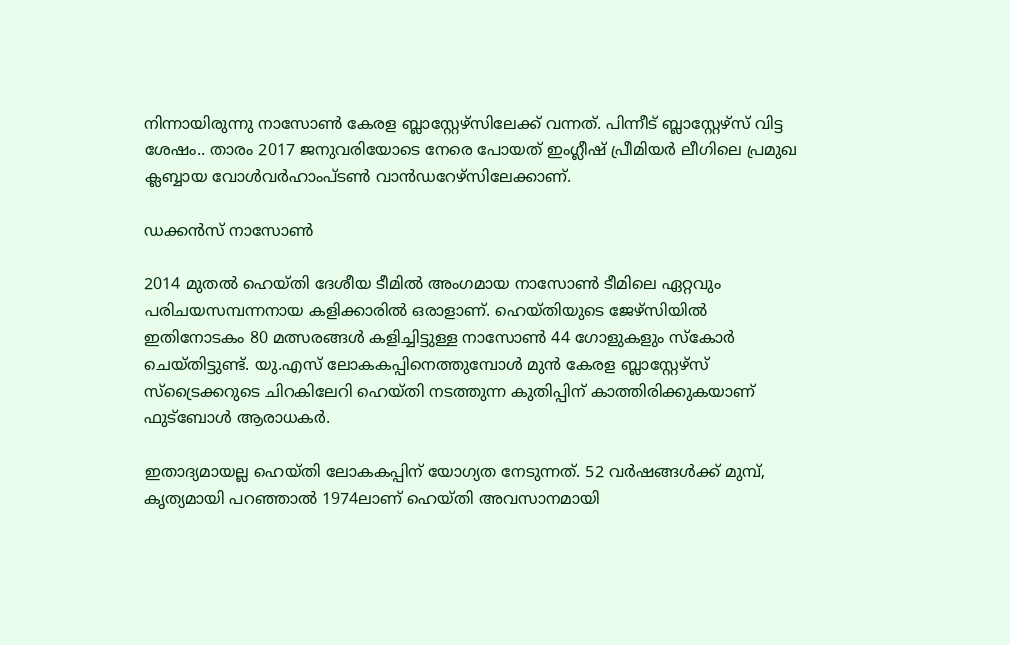നിന്നായിരുന്നു നാസോൺ കേരള ബ്ലാസ്റ്റേഴ്സിലേക്ക് വന്നത്. പിന്നീട് ബ്ലാസ്റ്റേഴ്സ് വിട്ട ശേഷം.. താരം 2017 ജനുവരിയോടെ നേരെ പോയത് ഇംഗ്ലീഷ് പ്രീമിയർ ലീഗിലെ പ്രമുഖ ക്ലബ്ബായ വോൾവർഹാംപ്ടൺ വാൻഡറേഴ്സിലേക്കാണ്.

ഡക്കൻസ് നാസോൺ

2014 മുതൽ ഹെയ്തി ദേശീയ ടീമിൽ അംഗമായ നാസോൺ ടീമിലെ ഏറ്റവും പരിചയസമ്പന്നനായ കളിക്കാരിൽ ഒരാളാണ്. ഹെയ്തിയുടെ ജേഴ്സിയിൽ ഇതിനോടകം 80 മത്സരങ്ങൾ കളിച്ചിട്ടുള്ള നാസോൺ 44 ഗോളുകളും സ്കോർ ചെയ്തിട്ടുണ്ട്. യു.എസ് ലോകകപ്പിനെത്തുമ്പോൾ മുൻ കേരള ബ്ലാസ്റ്റേഴ്സ് സ്ട്രൈക്കറുടെ ചിറകിലേറി ഹെയ്തി നടത്തുന്ന കുതിപ്പിന് കാത്തിരിക്കുകയാണ് ഫുട്ബോൾ ആരാധകർ.

ഇതാദ്യമായല്ല ഹെയ്തി ലോകകപ്പിന് യോഗ്യത നേടുന്നത്. 52 വർഷങ്ങൾക്ക് മുമ്പ്, കൃത്യമായി പറഞ്ഞാൽ 1974ലാണ് ഹെയ്തി അവസാനമായി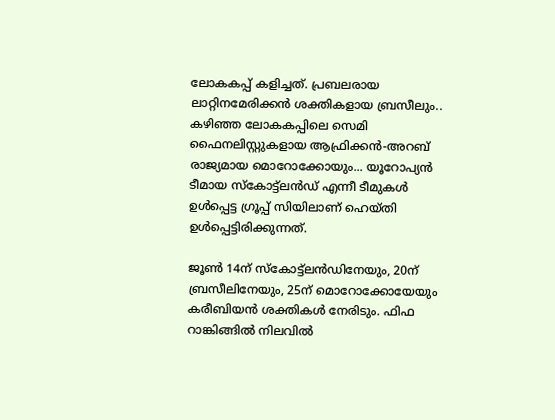ലോകകപ്പ് കളിച്ചത്. പ്രബലരായ ലാറ്റിനമേരിക്കൻ ശക്തികളായ ബ്രസീലും.. കഴിഞ്ഞ ലോകകപ്പിലെ സെമി ഫൈനലിസ്റ്റുകളായ ആഫ്രിക്കൻ-അറബ് രാജ്യമായ മൊറോക്കോയും... യൂറോപ്യൻ ടീമായ സ്കോട്ട്‌ലൻഡ് എന്നീ ടീമുകൾ ഉൾപ്പെട്ട ഗ്രൂപ്പ് സിയിലാണ് ഹെയ്തി ഉൾപ്പെട്ടിരിക്കുന്നത്.

ജൂൺ 14ന് സ്കോട്ട്‌ലൻഡിനേയും, 20ന് ബ്രസീലിനേയും, 25ന് മൊറോക്കോയേയും കരീബിയൻ ശക്തികൾ നേരിടും. ഫിഫ റാങ്കിങ്ങിൽ നിലവിൽ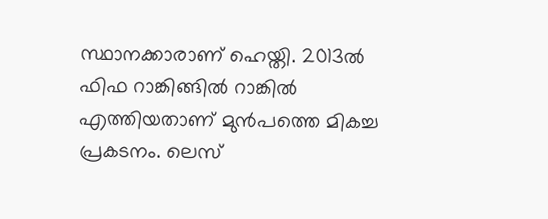സ്ഥാനക്കാരാണ് ഹെയ്തി. 2013ൽ ഫിഫ റാങ്കിങ്ങിൽ റാങ്കിൽ എത്തിയതാണ് മുൻപത്തെ മികച്ച പ്രകടനം. ലെസ്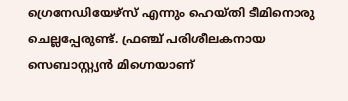ഗ്രെനേഡിയേഴ്സ് എന്നും ഹെയ്തി ടീമിനൊരു ചെല്ലപ്പേരുണ്ട്. ഫ്രഞ്ച് പരിശീലകനായ സെബാസ്റ്റ്യൻ മിഗ്നെയാണ്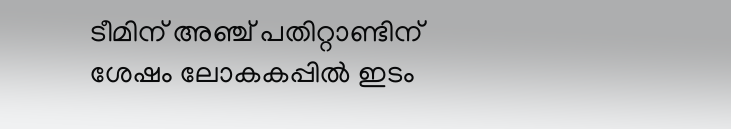ടീമിന് അഞ്ച് പതിറ്റാണ്ടിന് ശേഷം ലോകകപ്പിൽ ഇടം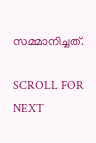സമ്മാനിച്ചത്.

SCROLL FOR NEXT